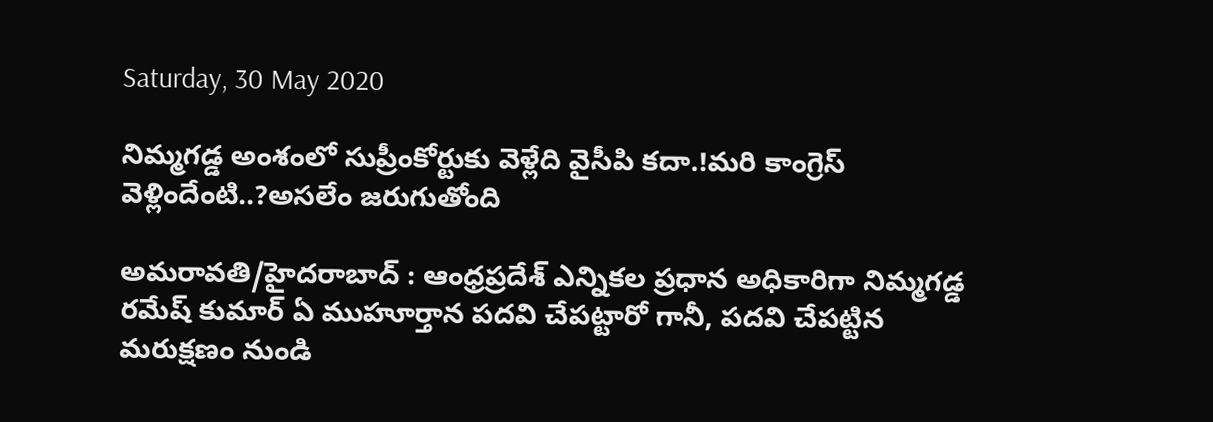Saturday, 30 May 2020

నిమ్మగడ్డ అంశంలో సుప్రీంకోర్టుకు వెళ్లేది వైసీపి కదా.!మరి కాంగ్రెస్ వెళ్లిందేంటి..?అసలేం జరుగుతోంది

అమరావతి/హైదరాబాద్ : ఆంధ్రప్రదేశ్ ఎన్నికల ప్రధాన అధికారిగా నిమ్మగడ్డ రమేష్ కుమార్ ఏ ముహూర్తాన పదవి చేపట్టారో గానీ, పదవి చేపట్టిన మరుక్షణం నుండి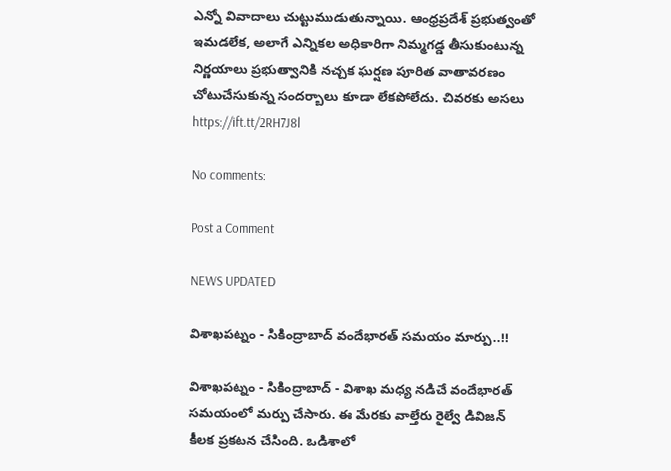ఎన్నో వివాదాలు చుట్టుముడుతున్నాయి. ఆంధ్రప్రదేశ్ ప్రభుత్వంతో ఇమడలేక, అలాగే ఎన్నికల అధికారిగా నిమ్మగడ్డ తీసుకుంటున్న నిర్ణయాలు ప్రభుత్వానికి నచ్చక ఘర్షణ పూరిత వాతావరణం చోటుచేసుకున్న సందర్బాలు కూడా లేకపోలేదు. చివరకు అసలు
https://ift.tt/2RH7J8l

No comments:

Post a Comment

NEWS UPDATED

విశాఖపట్నం - సికింద్రాబాద్ వందేభారత్ సమయం మార్పు..!!

విశాఖపట్నం - సికింద్రాబాద్ - విశాఖ మధ్య నడిచే వందేభారత్ సమయంలో మర్పు చేసారు. ఈ మేరకు వాల్తేరు రైల్వే డివిజన్ కీలక ప్రకటన చేసింది. ఒడిశాలో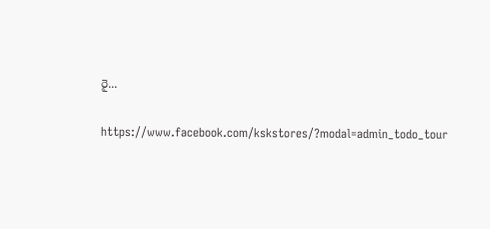రై...

https://www.facebook.com/kskstores/?modal=admin_todo_tour